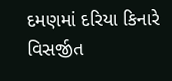દમણમાં દરિયા કિનારે વિસર્જીત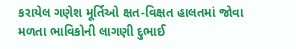કરાયેલ ગણેશ મૂર્તિઓ ક્ષત-વિક્ષત હાલતમાં જોવા મળતા ભાવિકોની લાગણી દુભાઈ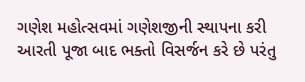ગણેશ મહોત્સવમાં ગણેશજીની સ્થાપના કરી આરતી પૂજા બાદ ભક્તો વિસર્જન કરે છે પરંતુ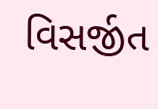વિસર્જીત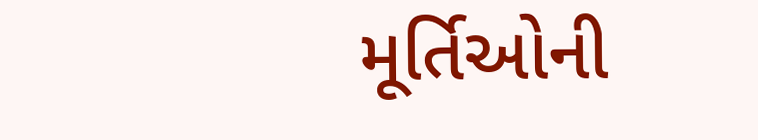મૂર્તિઓની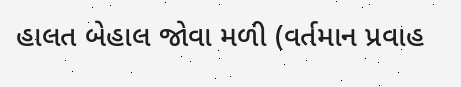હાલત બેહાલ જોવા મળી (વર્તમાન પ્રવાહ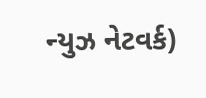ન્યુઝ નેટવર્ક)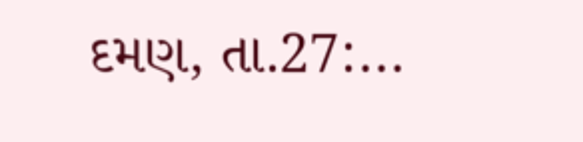દમણ, તા.27:...